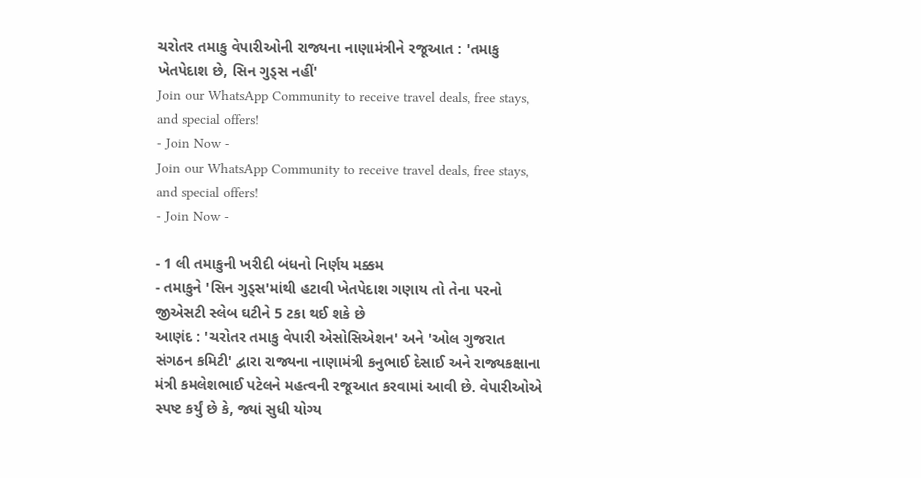ચરોતર તમાકુ વેપારીઓની રાજ્યના નાણામંત્રીને રજૂઆત : 'તમાકુ ખેતપેદાશ છે, સિન ગુડ્સ નહીં'
Join our WhatsApp Community to receive travel deals, free stays, and special offers!
- Join Now -
Join our WhatsApp Community to receive travel deals, free stays, and special offers!
- Join Now -

- 1 લી તમાકુની ખરીદી બંધનો નિર્ણય મક્કમ
- તમાકુને 'સિન ગુડ્સ'માંથી હટાવી ખેતપેદાશ ગણાય તો તેના પરનો જીએસટી સ્લેબ ઘટીને 5 ટકા થઈ શકે છે
આણંદ : 'ચરોતર તમાકુ વેપારી એસોસિએશન' અને 'ઓલ ગુજરાત સંગઠન કમિટી' દ્વારા રાજ્યના નાણામંત્રી કનુભાઈ દેસાઈ અને રાજ્યકક્ષાના મંત્રી કમલેશભાઈ પટેલને મહત્વની રજૂઆત કરવામાં આવી છે. વેપારીઓએ સ્પષ્ટ કર્યું છે કે, જ્યાં સુધી યોગ્ય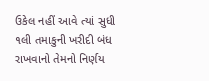ઉકેલ નહીં આવે ત્યાં સુધી ૧લી તમાકુની ખરીદી બંધ રાખવાનો તેમનો નિર્ણય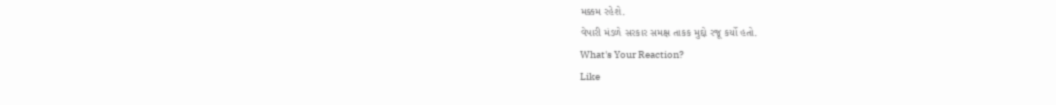મક્કમ રહેશે.
વેપારી મંડળે સરકાર સમક્ષ તાકક મુદ્દો રજૂ કર્યો હતો.
What's Your Reaction?
Like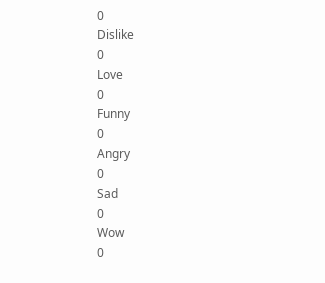0
Dislike
0
Love
0
Funny
0
Angry
0
Sad
0
Wow
0